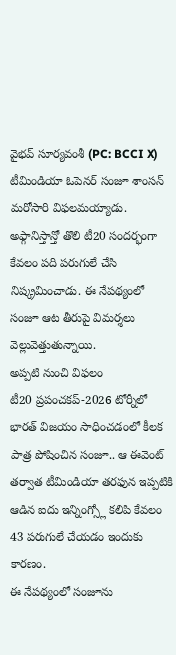వైభవ్ సూర్యవంశీ (PC: BCCI X)
టీమిండియా ఓపెనర్ సంజూ శాంసన్ మరోసారి విఫలమయ్యాడు. అఫ్గానిస్తాన్తో తొలి టీ20 సందర్భంగా కేవలం పది పరుగులే చేసి నిష్క్రమించాడు. ఈ నేపథ్యంలో సంజూ ఆట తీరుపై విమర్శలు వెల్లువెత్తుతున్నాయి.
అప్పటి నుంచి విఫలం
టీ20 ప్రపంచకప్-2026 టోర్నీలో భారత్ విజయం సాధించడంలో కీలక పాత్ర పోషించిన సంజూ.. ఆ ఈవెంట్ తర్వాత టీమిండియా తరఫున ఇప్పటికి ఆడిన ఐదు ఇన్నింగ్స్లో కలిపి కేవలం 43 పరుగులే చేయడం ఇందుకు కారణం.
ఈ నేపథ్యంలో సంజూను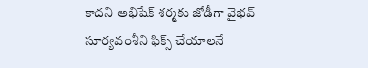కాదని అభిషేక్ శర్మకు జోడీగా వైభవ్ సూర్యవంశీని ఫిక్స్ చేయాలనే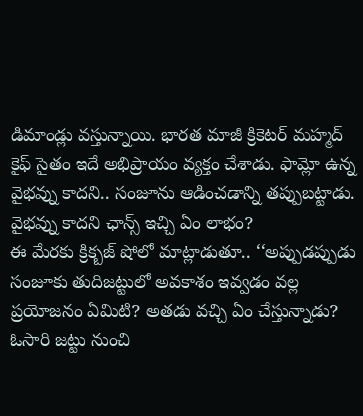డిమాండ్లు వస్తున్నాయి. భారత మాజీ క్రికెటర్ మహ్మద్ కైఫ్ సైతం ఇదే అభిప్రాయం వ్యక్తం చేశాడు. ఫామ్లో ఉన్న వైభవ్ను కాదని.. సంజూను ఆడించడాన్ని తప్పుబట్టాడు.
వైభవ్ను కాదని ఛాన్స్ ఇచ్చి ఏం లాభం?
ఈ మేరకు క్రిక్బజ్ షోలో మాట్లాడుతూ.. ‘‘అప్పుడప్పుడు సంజూకు తుదిజట్టులో అవకాశం ఇవ్వడం వల్ల ప్రయోజనం ఏమిటి? అతడు వచ్చి ఏం చేస్తున్నాడు? ఓసారి జట్టు నుంచి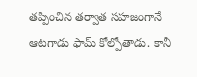తప్పించిన తర్వాత సహజంగానే ఆటగాడు ఫామ్ కోల్పోతాడు. కానీ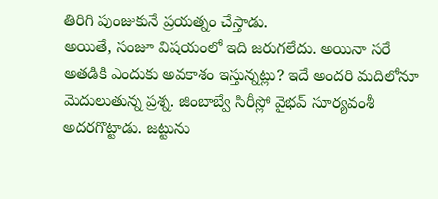తిరిగి పుంజుకునే ప్రయత్నం చేస్తాడు.
అయితే, సంజూ విషయంలో ఇది జరుగలేదు. అయినా సరే అతడికి ఎందుకు అవకాశం ఇస్తున్నట్లు? ఇదే అందరి మదిలోనూ మెదులుతున్న ప్రశ్న. జింబాబ్వే సిరీస్లో వైభవ్ సూర్యవంశీ అదరగొట్టాడు. జట్టును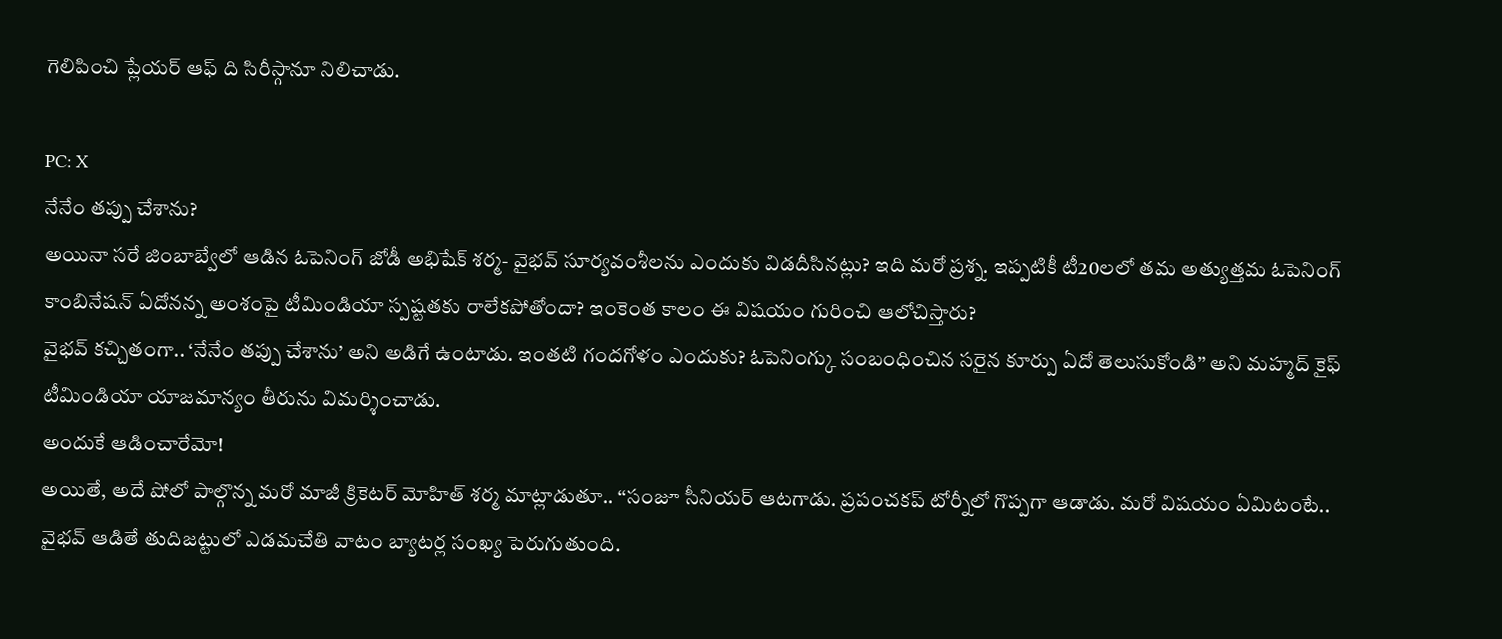గెలిపించి ప్లేయర్ ఆఫ్ ది సిరీస్గానూ నిలిచాడు.

PC: X
నేనేం తప్పు చేశాను?
అయినా సరే జింబాబ్వేలో ఆడిన ఓపెనింగ్ జోడీ అభిషేక్ శర్మ- వైభవ్ సూర్యవంశీలను ఎందుకు విడదీసినట్లు? ఇది మరో ప్రశ్న. ఇప్పటికీ టీ20లలో తమ అత్యుత్తమ ఓపెనింగ్ కాంబినేషన్ ఏదోనన్న అంశంపై టీమిండియా స్పష్టతకు రాలేకపోతోందా? ఇంకెంత కాలం ఈ విషయం గురించి ఆలోచిస్తారు?
వైభవ్ కచ్చితంగా.. ‘నేనేం తప్పు చేశాను’ అని అడిగే ఉంటాడు. ఇంతటి గందగోళం ఎందుకు? ఓపెనింగ్కు సంబంధించిన సరైన కూర్పు ఏదో తెలుసుకోండి’’ అని మహ్మద్ కైఫ్ టీమిండియా యాజమాన్యం తీరును విమర్శించాడు.
అందుకే ఆడించారేమో!
అయితే, అదే షోలో పాల్గొన్న మరో మాజీ క్రికెటర్ మోహిత్ శర్మ మాట్లాడుతూ.. ‘‘సంజూ సీనియర్ ఆటగాడు. ప్రపంచకప్ టోర్నీలో గొప్పగా ఆడాడు. మరో విషయం ఏమిటంటే.. వైభవ్ ఆడితే తుదిజట్టులో ఎడమచేతి వాటం బ్యాటర్ల సంఖ్య పెరుగుతుంది.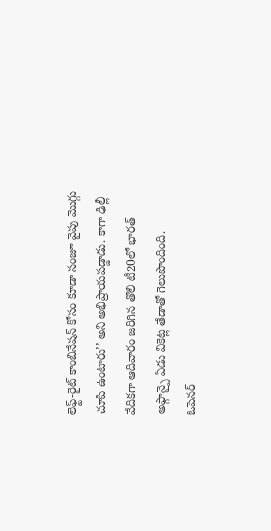లెఫ్ట్-రైట్ కాంబినేషన్ కోసం కూడా సంజూ వైపు మొగ్గు చూపి ఉంటారు’’ అని అభిప్రాయపడ్డాడు. కాగా ఢిల్లీ వేదికగా ఆదివారం జరిగిన తొలి టీ20లో భారత్ అఫ్గాన్పై ఏడు వికెట్ల తేడాతో గెలుపొందింది.
ఓపెనర్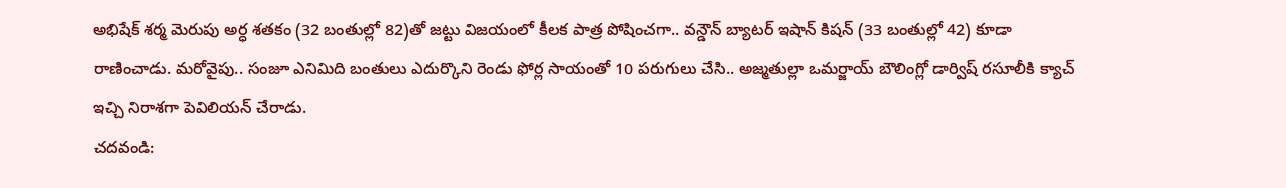అభిషేక్ శర్మ మెరుపు అర్ధ శతకం (32 బంతుల్లో 82)తో జట్టు విజయంలో కీలక పాత్ర పోషించగా.. వన్డౌన్ బ్యాటర్ ఇషాన్ కిషన్ (33 బంతుల్లో 42) కూడా రాణించాడు. మరోవైపు.. సంజూ ఎనిమిది బంతులు ఎదుర్కొని రెండు ఫోర్ల సాయంతో 10 పరుగులు చేసి.. అజ్మతుల్లా ఒమర్జాయ్ బౌలింగ్లో డార్విష్ రసూలీకి క్యాచ్ ఇచ్చి నిరాశగా పెవిలియన్ చేరాడు.
చదవండి: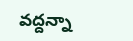వద్దన్నా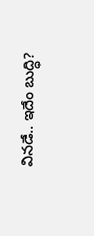వినడే.. ఇదేం బుద్ధి?